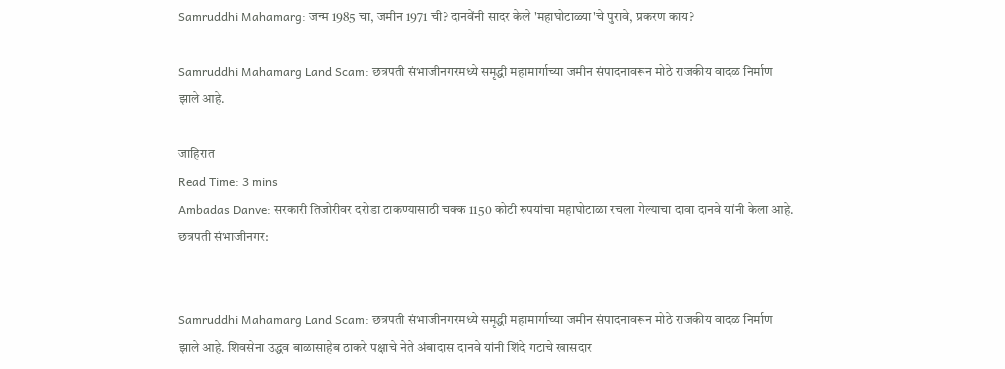Samruddhi Mahamarg: जन्म 1985 चा, जमीन 1971 ची? दानवेंनी सादर केले 'महाघोटाळ्या'चे पुरावे, प्रकरण काय?

Samruddhi Mahamarg Land Scam: छत्रपती संभाजीनगरमध्ये समृद्धी महामार्गाच्या जमीन संपादनावरून मोठे राजकीय वादळ निर्माण झाले आहे.

जाहिरात
Read Time: 3 mins
Ambadas Danve: सरकारी तिजोरीवर दरोडा टाकण्यासाठी चक्क 1150 कोटी रुपयांचा महाघोटाळा रचला गेल्याचा दावा दानवे यांनी केला आहे.
छत्रपती संभाजीनगर:


Samruddhi Mahamarg Land Scam: छत्रपती संभाजीनगरमध्ये समृद्धी महामार्गाच्या जमीन संपादनावरून मोठे राजकीय वादळ निर्माण झाले आहे. शिवसेना उद्धव बाळासाहेब ठाकरे पक्षाचे नेते अंबादास दानवे यांनी शिंदे गटाचे खासदार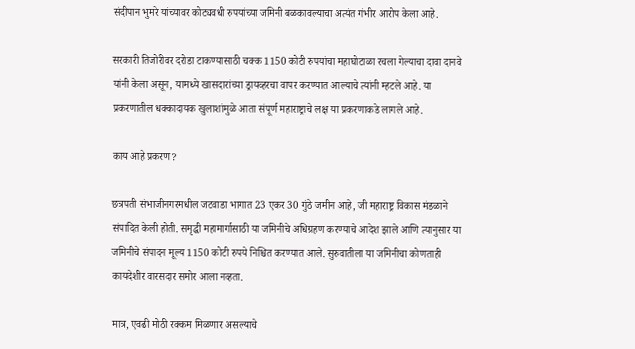संदीपान भुमरे यांच्यावर कोट्यवधी रुपयांच्या जमिनी बळकावल्याचा अत्यंत गंभीर आरोप केला आहे.

सरकारी तिजोरीवर दरोडा टाकण्यासाठी चक्क 1150 कोटी रुपयांचा महाघोटाळा रचला गेल्याचा दावा दानवे यांनी केला असून, यामध्ये खासदारांच्या ड्रायव्हरचा वापर करण्यात आल्याचे त्यांनी म्हटले आहे. या प्रकरणातील धक्कादायक खुलाशांमुळे आता संपूर्ण महाराष्ट्राचे लक्ष या प्रकरणाकडे लागले आहे.

काय आहे प्रकरण?

छत्रपती संभाजीनगरमधील जटवाडा भागात 23 एकर 30 गुंठे जमीन आहे, जी महाराष्ट्र विकास मंडळाने संपादित केली होती. समृद्धी महामार्गासाठी या जमिनीचे अधिग्रहण करण्याचे आदेश झाले आणि त्यानुसार या जमिनीचे संपादन मूल्य 1150 कोटी रुपये निश्चित करण्यात आले. सुरुवातीला या जमिनीचा कोणताही कायदेशीर वारसदार समोर आला नव्हता.

मात्र, एवढी मोठी रक्कम मिळणार असल्याचे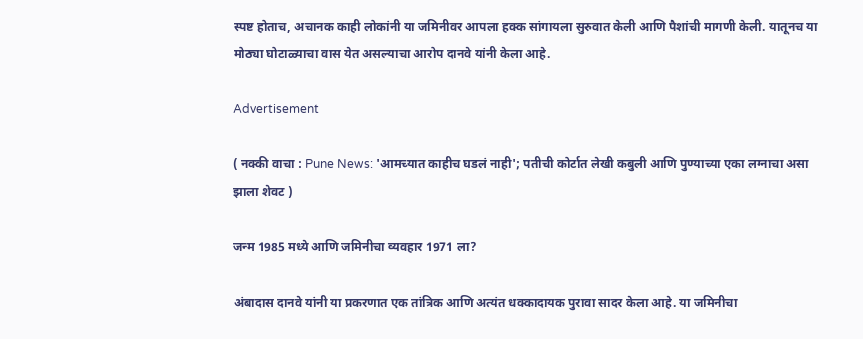स्पष्ट होताच, अचानक काही लोकांनी या जमिनीवर आपला हक्क सांगायला सुरुवात केली आणि पैशांची मागणी केली. यातूनच या मोठ्या घोटाळ्याचा वास येत असल्याचा आरोप दानवे यांनी केला आहे.

Advertisement

( नक्की वाचा : Pune News: 'आमच्यात काहीच घडलं नाही'; पतीची कोर्टात लेखी कबुली आणि पुण्याच्या एका लग्नाचा असा झाला शेवट )

जन्म 1985 मध्ये आणि जमिनीचा व्यवहार 1971 ला?

अंबादास दानवे यांनी या प्रकरणात एक तांत्रिक आणि अत्यंत धक्कादायक पुरावा सादर केला आहे. या जमिनीचा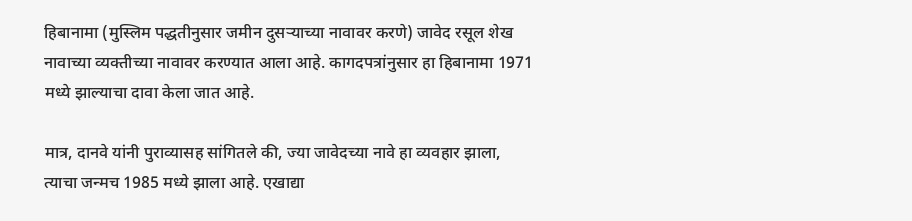हिबानामा (मुस्लिम पद्धतीनुसार जमीन दुसऱ्याच्या नावावर करणे) जावेद रसूल शेख नावाच्या व्यक्तीच्या नावावर करण्यात आला आहे. कागदपत्रांनुसार हा हिबानामा 1971 मध्ये झाल्याचा दावा केला जात आहे.

मात्र, दानवे यांनी पुराव्यासह सांगितले की, ज्या जावेदच्या नावे हा व्यवहार झाला, त्याचा जन्मच 1985 मध्ये झाला आहे. एखाद्या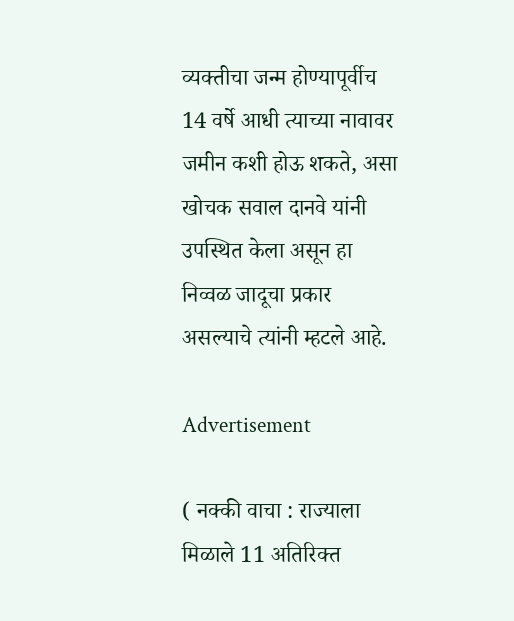व्यक्तीचा जन्म होण्यापूर्वीच 14 वर्षे आधी त्याच्या नावावर जमीन कशी होऊ शकते, असा खोचक सवाल दानवे यांनी उपस्थित केला असून हा निव्वळ जादूचा प्रकार असल्याचे त्यांनी म्हटले आहे.

Advertisement

( नक्की वाचा : राज्याला मिळाले 11 अतिरिक्त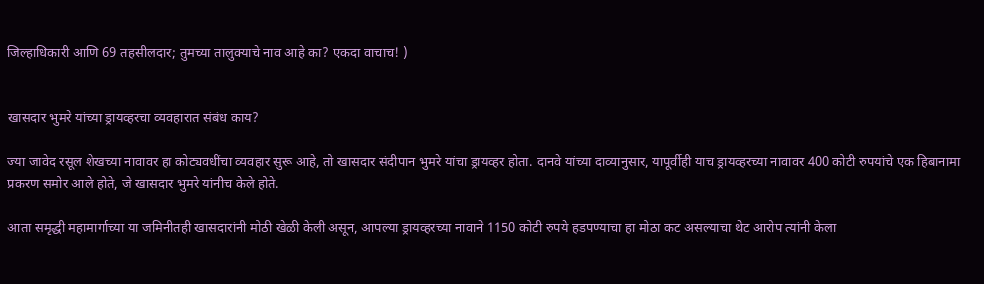जिल्हाधिकारी आणि 69 तहसीलदार; तुमच्या तालुक्याचे नाव आहे का? एकदा वाचाच! )


खासदार भुमरे यांच्या ड्रायव्हरचा व्यवहारात संबंध काय?

ज्या जावेद रसूल शेखच्या नावावर हा कोट्यवधींचा व्यवहार सुरू आहे, तो खासदार संदीपान भुमरे यांचा ड्रायव्हर होता. दानवे यांच्या दाव्यानुसार, यापूर्वीही याच ड्रायव्हरच्या नावावर 400 कोटी रुपयांचे एक हिबानामा प्रकरण समोर आले होते, जे खासदार भुमरे यांनीच केले होते.

आता समृद्धी महामार्गाच्या या जमिनीतही खासदारांनी मोठी खेळी केली असून, आपल्या ड्रायव्हरच्या नावाने 1150 कोटी रुपये हडपण्याचा हा मोठा कट असल्याचा थेट आरोप त्यांनी केला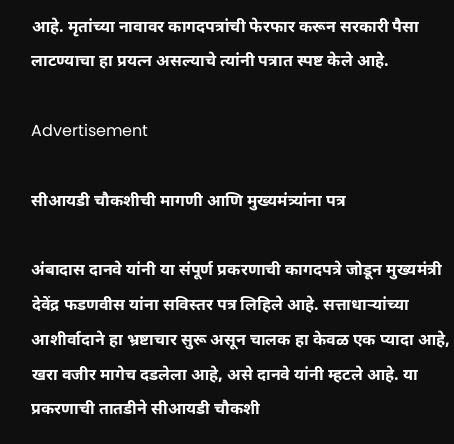आहे. मृतांच्या नावावर कागदपत्रांची फेरफार करून सरकारी पैसा लाटण्याचा हा प्रयत्न असल्याचे त्यांनी पत्रात स्पष्ट केले आहे.

Advertisement

सीआयडी चौकशीची मागणी आणि मुख्यमंत्र्यांना पत्र

अंबादास दानवे यांनी या संपूर्ण प्रकरणाची कागदपत्रे जोडून मुख्यमंत्री देवेंद्र फडणवीस यांना सविस्तर पत्र लिहिले आहे. सत्ताधाऱ्यांच्या आशीर्वादाने हा भ्रष्टाचार सुरू असून चालक हा केवळ एक प्यादा आहे, खरा वजीर मागेच दडलेला आहे, असे दानवे यांनी म्हटले आहे. या प्रकरणाची तातडीने सीआयडी चौकशी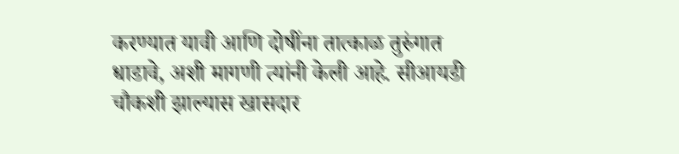करण्यात यावी आणि दोषींना तात्काळ तुरुंगात धाडावे, अशी मागणी त्यांनी केली आहे. सीआयडी चौकशी झाल्यास खासदार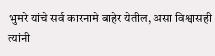भुमरे यांचे सर्व कारनामे बाहेर येतील, असा विश्वासही त्यांनी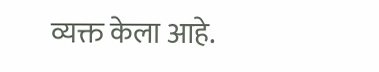व्यक्त केला आहे.